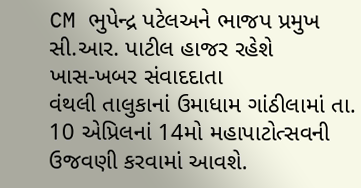CM ભુપેન્દ્ર પટેલઅને ભાજપ પ્રમુખ સી.આર. પાટીલ હાજર રહેશે
ખાસ-ખબર સંવાદદાતા
વંથલી તાલુકાનાં ઉમાધામ ગાંઠીલામાં તા. 10 એપ્રિલનાં 14મો મહાપાટોત્સવની ઉજવણી કરવામાં આવશે.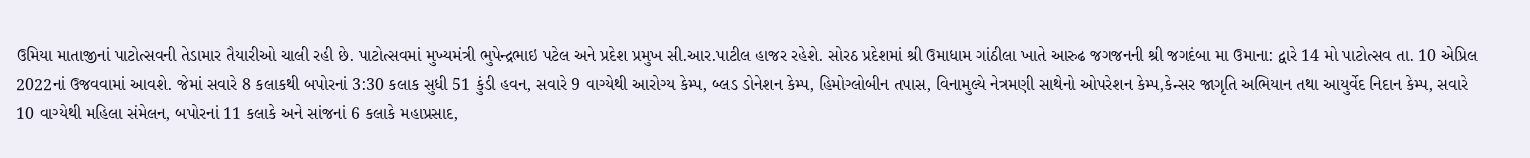ઉમિયા માતાજીનાં પાટોત્સવની તેડામાર તૈયારીઓ ચાલી રહી છે. પાટોત્સવમાં મુખ્યમંત્રી ભુપેન્દ્રભાઇ પટેલ અને પ્રદેશ પ્રમુખ સી.આર.પાટીલ હાજર રહેશે. સોરઠ પ્રદેશમાં શ્રી ઉમાધામ ગાંઠીલા ખાતે આરુઢ જગજનની શ્રી જગદંબા મા ઉમાના: દ્વારે 14 મો પાટોત્સવ તા. 10 એપ્રિલ 2022નાં ઉજવવામાં આવશે. જેમાં સવારે 8 કલાકથી બપોરનાં 3:30 કલાક સુધી 51 કુંડી હવન, સવારે 9 વાગ્યેથી આરોગ્ય કેમ્પ, બ્લડ ડોનેશન કેમ્પ, હિમોગ્લોબીન તપાસ, વિનામુલ્યે નેત્રમણી સાથેનો ઓપરેશન કેમ્પ,કેન્સર જાગૃતિ અભિયાન તથા આયુર્વેદ નિદાન કેમ્પ, સવારે 10 વાગ્યેથી મહિલા સંમેલન, બપોરનાં 11 કલાકે અને સાંજનાં 6 કલાકે મહાપ્રસાદ,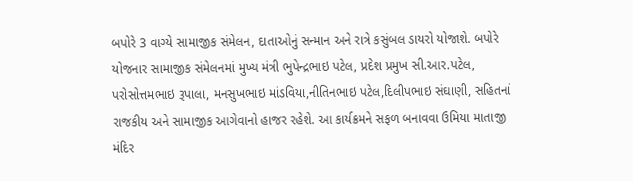બપોરે 3 વાગ્યે સામાજીક સંમેલન, દાતાઓનું સન્માન અને રાત્રે કસુંબલ ડાયરો યોજાશે. બપોરે યોજનાર સામાજીક સંમેલનમાં મુખ્ય મંત્રી ભુપેન્દ્રભાઇ પટેલ, પ્રદેશ પ્રમુખ સી.આર.પટેલ, પરોસોત્તમભાઇ રૂપાલા, મનસુખભાઇ માંડવિયા,નીતિનભાઇ પટેલ,દિલીપભાઇ સંઘાણી, સહિતનાં રાજકીય અને સામાજીક આગેવાનો હાજર રહેશે. આ કાર્યક્રમને સફળ બનાવવા ઉમિયા માતાજી મંદિર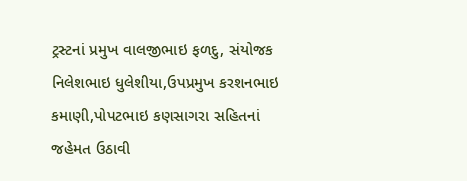ટ્રસ્ટનાં પ્રમુખ વાલજીભાઇ ફળદુ, સંયોજક નિલેશભાઇ ધુલેશીયા,ઉપપ્રમુખ કરશનભાઇ કમાણી,પોપટભાઇ કણસાગરા સહિતનાં જહેમત ઉઠાવી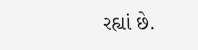રહ્યાં છે.